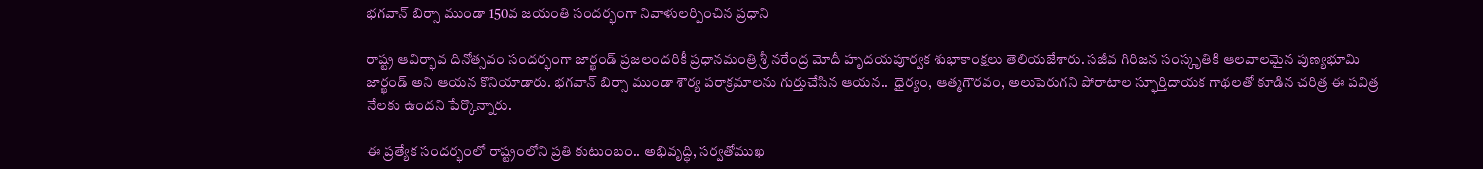భగవాన్ బిర్సా ముండా 150వ జయంతి సందర్భంగా నివాళులర్పించిన ప్రధాని

రాష్ట్ర ఆవిర్భావ దినోత్సవం సందర్భంగా జార్ఖండ్ ప్రజలందరికీ ప్రధానమంత్రి శ్రీ నరేంద్ర మోదీ హృదయపూర్వక శుభాకాంక్షలు తెలియజేశారు. సజీవ గిరిజన సంస్కృతికి ఆలవాలమైన పుణ్యభూమి జార్ఖండ్ అని ఆయన కొనియాడారు. భగవాన్ బిర్సా ముండా శౌర్య పరాక్రమాలను గుర్తుచేసిన ఆయన..  ధైర్యం, ఆత్మగౌరవం, అలుపెరుగని పోరాటాల స్ఫూర్తిదాయక గాథలతో కూడిన చరిత్ర ఈ పవిత్ర నేలకు ఉందని పేర్కొన్నారు.

ఈ ప్రత్యేక సందర్భంలో రాష్ట్రంలోని ప్రతి కుటుంబం.. అభివృద్ధి, సర్వతోముఖ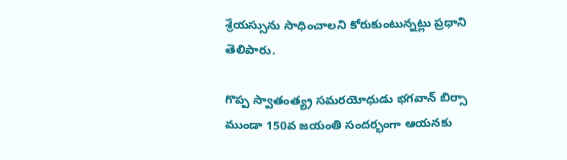శ్రేయస్సును సాధించాలని కోరుకుంటున్నట్లు ప్రధాని తెలిపారు.

గొప్ప స్వాతంత్య్ర సమరయోధుడు భగవాన్ బిర్సా ముండా 150వ జయంతి సందర్భంగా ఆయనకు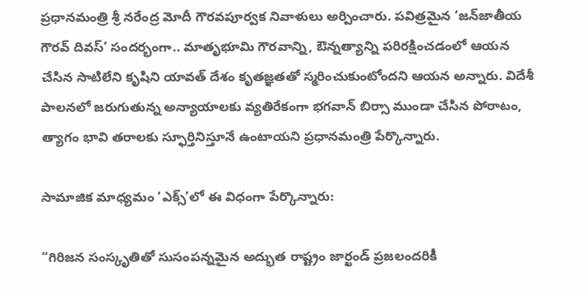ప్రధానమంత్రి శ్రీ నరేంద్ర మోదీ గౌరవపూర్వక నివాళులు అర్పించారు. పవిత్రమైన ‘జన్‌జాతీయ గౌరవ్ దివస్’ సందర్భంగా.. మాతృభూమి గౌరవాన్ని, ఔన్నత్యాన్ని పరిరక్షించడంలో ఆయన చేసిన సాటిలేని కృషిని యావత్ దేశం కృతజ్ఞతతో స్మరించుకుంటోందని ఆయన అన్నారు. విదేశీ పాలనలో జరుగుతున్న అన్యాయాలకు వ్యతిరేకంగా భగవాన్ బిర్సా ముండా చేసిన పోరాటం, త్యాగం భావి తరాలకు స్ఫూర్తినిస్తూనే ఉంటాయని ప్రధానమంత్రి పేర్కొన్నారు.

సామాజిక మాధ్యమం ‘ఎక్స్’లో ఈ విధంగా పేర్కొన్నారు:

“గిరిజన సంస్కృతితో సుసంపన్నమైన అద్భుత రాష్ట్రం జార్ఖండ్ ప్రజలందరికీ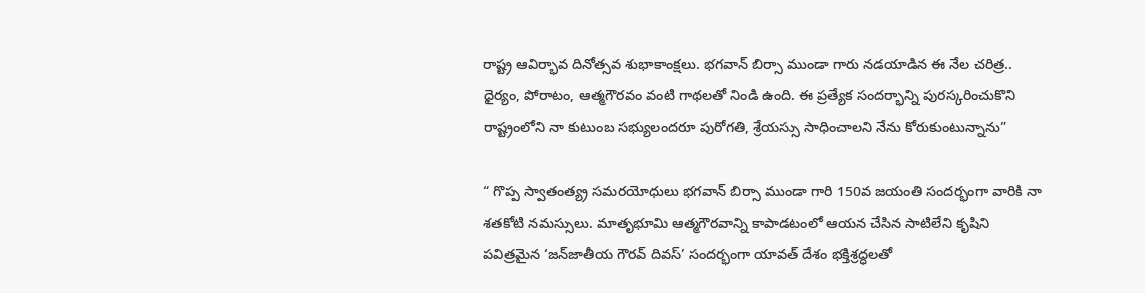రాష్ట్ర ఆవిర్భావ దినోత్సవ శుభాకాంక్షలు. భగవాన్ బిర్సా ముండా గారు నడయాడిన ఈ నేల చరిత్ర.. ధైర్యం, పోరాటం, ఆత్మగౌరవం వంటి గాథలతో నిండి ఉంది. ఈ ప్రత్యేక సందర్భాన్ని పురస్కరించుకొని రాష్ట్రంలోని నా కుటుంబ సభ్యులందరూ పురోగతి, శ్రేయస్సు సాధించాలని నేను కోరుకుంటున్నాను”

“ గొప్ప స్వాతంత్య్ర సమరయోధులు భగవాన్ బిర్సా ముండా గారి 150వ జయంతి సందర్భంగా వారికి నా శతకోటి నమస్సులు. మాతృభూమి ఆత్మగౌరవాన్ని కాపాడటంలో ఆయన చేసిన సాటిలేని కృషిని పవిత్రమైన ‘జన్‌జాతీయ గౌరవ్ దివస్’ సందర్భంగా యావత్ దేశం భక్తిశ్రద్ధలతో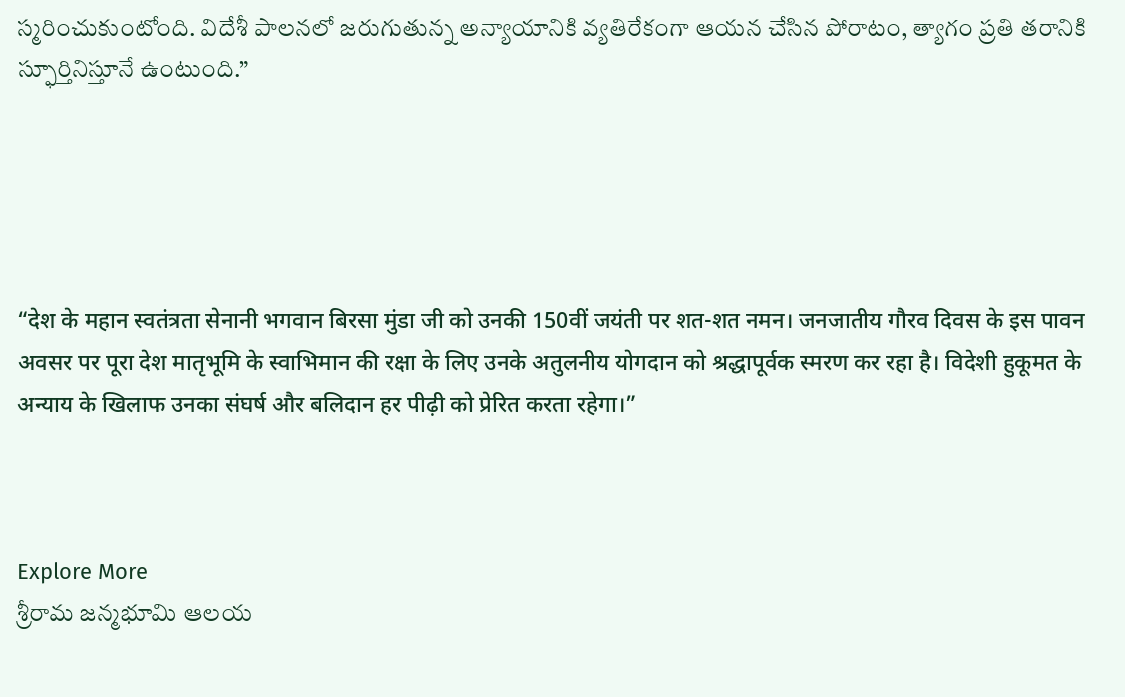స్మరించుకుంటోంది. విదేశీ పాలనలో జరుగుతున్న అన్యాయానికి వ్యతిరేకంగా ఆయన చేసిన పోరాటం, త్యాగం ప్రతి తరానికి స్ఫూర్తినిస్తూనే ఉంటుంది.”





“देश के महान स्वतंत्रता सेनानी भगवान बिरसा मुंडा जी को उनकी 150वीं जयंती पर शत-शत नमन। जनजातीय गौरव दिवस के इस पावन अवसर पर पूरा देश मातृभूमि के स्वाभिमान की रक्षा के लिए उनके अतुलनीय योगदान को श्रद्धापूर्वक स्मरण कर रहा है। विदेशी हुकूमत के अन्याय के खिलाफ उनका संघर्ष और बलिदान हर पीढ़ी को प्रेरित करता रहेगा।”



Explore More
శ్రీరామ జన్మభూమి ఆలయ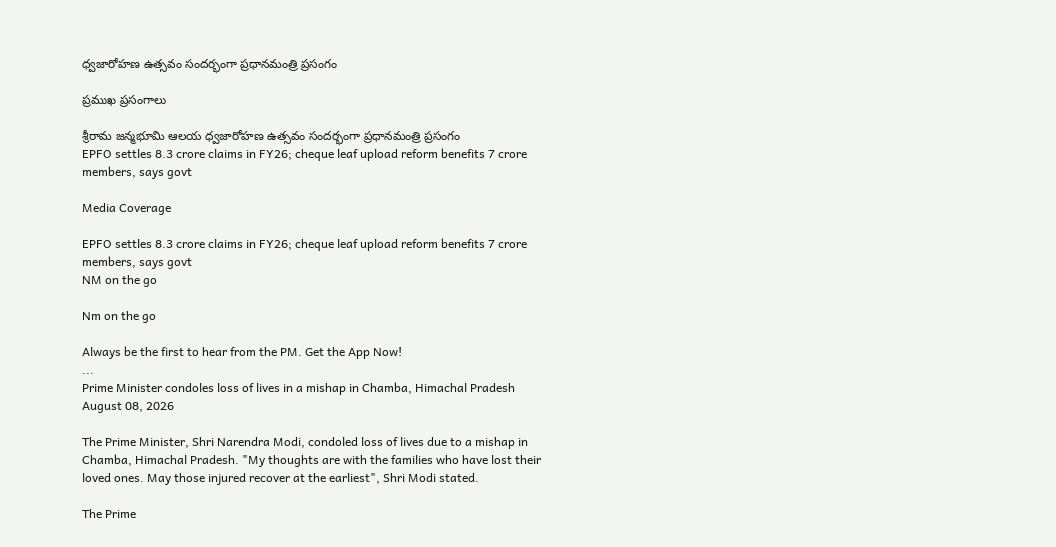ధ్వజారోహణ ఉత్సవం సందర్భంగా ప్రధానమంత్రి ప్రసంగం

ప్రముఖ ప్రసంగాలు

శ్రీరామ జన్మభూమి ఆలయ ధ్వజారోహణ ఉత్సవం సందర్భంగా ప్రధానమంత్రి ప్రసంగం
EPFO settles 8.3 crore claims in FY26; cheque leaf upload reform benefits 7 crore members, says govt

Media Coverage

EPFO settles 8.3 crore claims in FY26; cheque leaf upload reform benefits 7 crore members, says govt
NM on the go

Nm on the go

Always be the first to hear from the PM. Get the App Now!
...
Prime Minister condoles loss of lives in a mishap in Chamba, Himachal Pradesh
August 08, 2026

The Prime Minister, Shri Narendra Modi, condoled loss of lives due to a mishap in Chamba, Himachal Pradesh. "My thoughts are with the families who have lost their loved ones. May those injured recover at the earliest", Shri Modi stated.

The Prime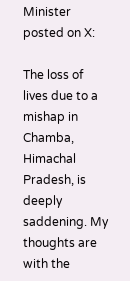Minister posted on X:

The loss of lives due to a mishap in Chamba, Himachal Pradesh, is deeply saddening. My thoughts are with the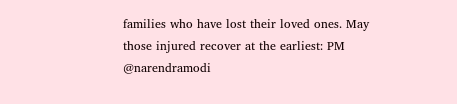families who have lost their loved ones. May those injured recover at the earliest: PM @narendramodi